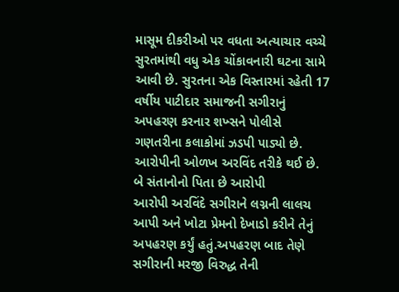માસૂમ દીકરીઓ પર વધતા અત્યાચાર વચ્ચે સુરતમાંથી વધુ એક ચોંકાવનારી ઘટના સામે આવી છે. સુરતના એક વિસ્તારમાં રહેતી 17 વર્ષીય પાટીદાર સમાજની સગીરાનું અપહરણ કરનાર શખ્સને પોલીસે ગણતરીના કલાકોમાં ઝડપી પાડ્યો છે. આરોપીની ઓળખ અરવિંદ તરીકે થઈ છે.
બે સંતાનોનો પિતા છે આરોપી
આરોપી અરવિંદે સગીરાને લગ્નની લાલચ આપી અને ખોટા પ્રેમનો દેખાડો કરીને તેનું અપહરણ કર્યું હતું.અપહરણ બાદ તેણે સગીરાની મરજી વિરુદ્ધ તેની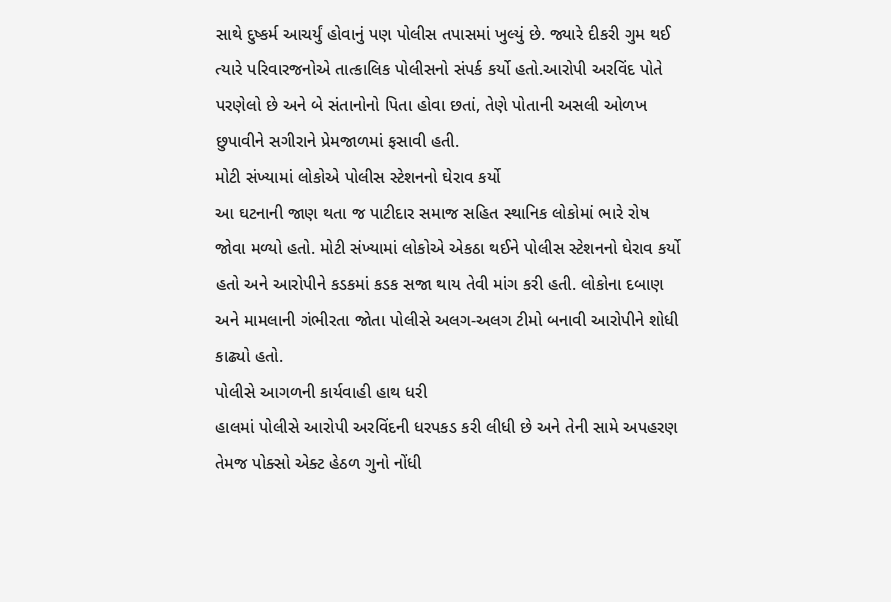સાથે દુષ્કર્મ આચર્યું હોવાનું પણ પોલીસ તપાસમાં ખુલ્યું છે. જ્યારે દીકરી ગુમ થઈ ત્યારે પરિવારજનોએ તાત્કાલિક પોલીસનો સંપર્ક કર્યો હતો.આરોપી અરવિંદ પોતે પરણેલો છે અને બે સંતાનોનો પિતા હોવા છતાં, તેણે પોતાની અસલી ઓળખ છુપાવીને સગીરાને પ્રેમજાળમાં ફસાવી હતી.
મોટી સંખ્યામાં લોકોએ પોલીસ સ્ટેશનનો ઘેરાવ કર્યો
આ ઘટનાની જાણ થતા જ પાટીદાર સમાજ સહિત સ્થાનિક લોકોમાં ભારે રોષ જોવા મળ્યો હતો. મોટી સંખ્યામાં લોકોએ એકઠા થઈને પોલીસ સ્ટેશનનો ઘેરાવ કર્યો હતો અને આરોપીને કડકમાં કડક સજા થાય તેવી માંગ કરી હતી. લોકોના દબાણ અને મામલાની ગંભીરતા જોતા પોલીસે અલગ-અલગ ટીમો બનાવી આરોપીને શોધી કાઢ્યો હતો.
પોલીસે આગળની કાર્યવાહી હાથ ધરી
હાલમાં પોલીસે આરોપી અરવિંદની ધરપકડ કરી લીધી છે અને તેની સામે અપહરણ તેમજ પોક્સો એક્ટ હેઠળ ગુનો નોંધી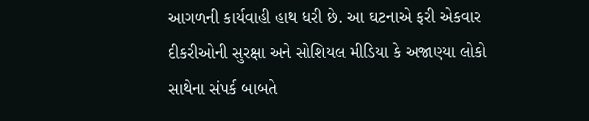આગળની કાર્યવાહી હાથ ધરી છે. આ ઘટનાએ ફરી એકવાર દીકરીઓની સુરક્ષા અને સોશિયલ મીડિયા કે અજાણ્યા લોકો સાથેના સંપર્ક બાબતે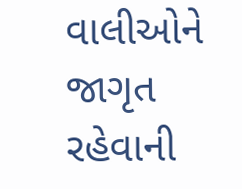વાલીઓને જાગૃત રહેવાની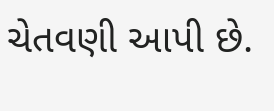ચેતવણી આપી છે.